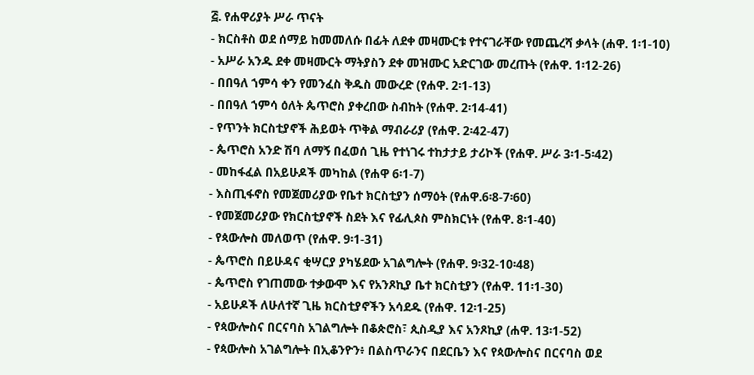፭. የሐዋሪያት ሥራ ጥናት
- ክርስቶስ ወደ ሰማይ ከመመለሱ በፊት ለደቀ መዛሙርቱ የተናገራቸው የመጨረሻ ቃላት (ሐዋ. 1፡1-10)
- አሥራ አንዱ ደቀ መዛሙርት ማትያስን ደቀ መዝሙር አድርገው መረጡት (የሐዋ. 1፡12-26)
- በበዓለ ኀምሳ ቀን የመንፈስ ቅዱስ መውረድ (የሐዋ. 2፡1-13)
- በበዓለ ኀምሳ ዕለት ጴጥሮስ ያቀረበው ስብከት (የሐዋ. 2፡14-41)
- የጥንት ክርስቲያኖች ሕይወት ጥቅል ማብራሪያ (የሐዋ. 2፡42-47)
- ጴጥሮስ አንድ ሽባ ለማኝ በፈወሰ ጊዜ የተነገሩ ተከታታይ ታሪኮች (የሐዋ. ሥራ 3፡1-5፡42)
- መከፋፈል በአይሁዶች መካከል (የሐዋ 6፡1-7)
- እስጢፋኖስ የመጀመሪያው የቤተ ክርስቲያን ሰማዕት (የሐዋ.6፡8-7፡60)
- የመጀመሪያው የክርስቲያኖች ስደት እና የፊሊጶስ ምስክርነት (የሐዋ. 8፡1-40)
- የጳውሎስ መለወጥ (የሐዋ. 9፡1-31)
- ጴጥሮስ በይሁዳና ቂሣርያ ያካሄደው አገልግሎት (የሐዋ. 9፡32-10፡48)
- ጴጥሮስ የገጠመው ተቃውሞ እና የአንጾኪያ ቤተ ክርስቲያን (የሐዋ. 11፡1-30)
- አይሁዶች ለሁለተኛ ጊዜ ክርስቲያኖችን አሳደዱ (የሐዋ. 12፡1-25)
- የጳውሎስና በርናባስ አገልግሎት በቆጵሮስ፣ ጲስዲያ እና አንጾኪያ (ሐዋ. 13፡1-52)
- የጳውሎስ አገልግሎት በኢቆንዮን፥ በልስጥራንና በደርቤን እና የጳውሎስና በርናባስ ወደ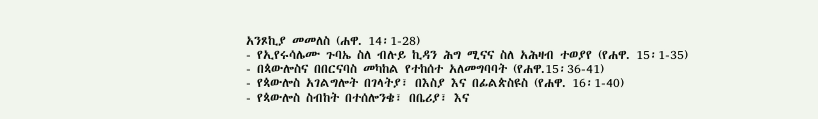አንጾኪያ መመለስ (ሐዋ. 14፡1-28)
- የኢየሩሳሌሙ ጉባኤ ስለ ብሉይ ኪዳን ሕግ ሚናና ስለ አሕዛብ ተወያየ (የሐዋ. 15፡1-35)
- በጳውሎስና በበርናባስ መካከል የተከሰተ አለመግባባት (የሐዋ.15፡36-41)
- የጳውሎስ አገልግሎት በገላትያ፣ በእስያ እና በፊልጵስዩስ (የሐዋ. 16፡1-40)
- የጳውሎስ ስብከት በተሰሎንቄ፣ በቤሪያ፣ እና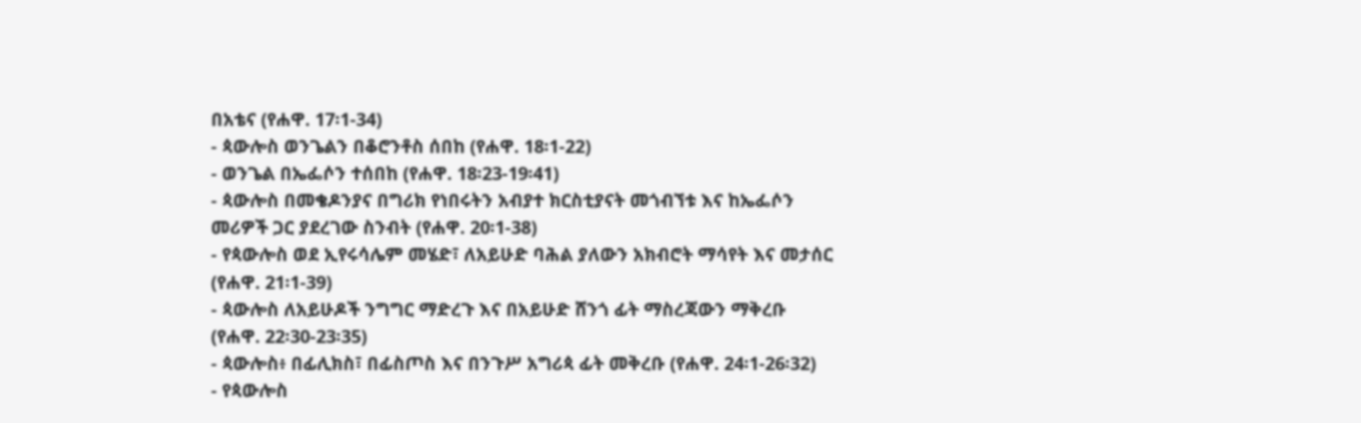በአቴና (የሐዋ. 17፡1-34)
- ጳውሎስ ወንጌልን በቆሮንቶስ ሰበከ (የሐዋ. 18፡1-22)
- ወንጌል በኤፌሶን ተሰበከ (የሐዋ. 18፡23-19፡41)
- ጳውሎስ በመቄዶንያና በግሪክ የነበሩትን አብያተ ክርስቲያናት መጎብኘቱ እና ከኤፌሶን መሪዎች ጋር ያደረገው ስንብት (የሐዋ. 20፡1-38)
- የጳውሎስ ወደ ኢየሩሳሌም መሄድ፣ ለአይሁድ ባሕል ያለውን አክብሮት ማሳየት እና መታሰር (የሐዋ. 21፡1-39)
- ጳውሎስ ለአይሁዶች ንግግር ማድረጉ እና በአይሁድ ሸንጎ ፊት ማስረጃውን ማቅረቡ (የሐዋ. 22፡30-23፡35)
- ጳውሎስ፥ በፊሊክስ፣ በፊስጦስ እና በንጉሥ አግሪጳ ፊት መቅረቡ (የሐዋ. 24፡1-26፡32)
- የጳውሎስ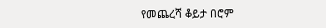የመጨረሻ ቆይታ በሮም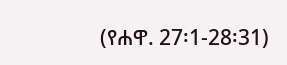(የሐዋ. 27፡1-28፡31)